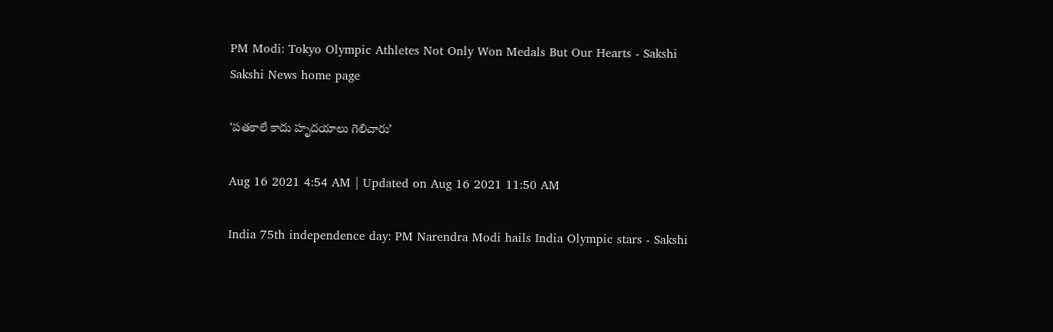PM Modi: Tokyo Olympic Athletes Not Only Won Medals But Our Hearts - Sakshi
Sakshi News home page

‘పతకాలే కాదు హృదయాలు గెలిచారు’

Aug 16 2021 4:54 AM | Updated on Aug 16 2021 11:50 AM

India 75th independence day: PM Narendra Modi hails India Olympic stars - Sakshi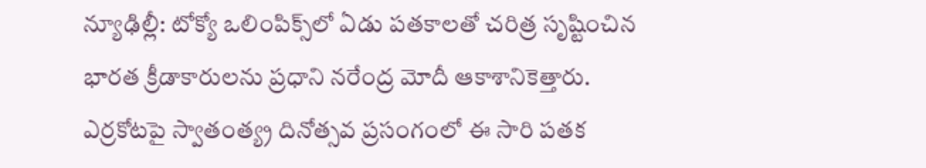న్యూఢిల్లీ: టోక్యో ఒలింపిక్స్‌లో ఏడు పతకాలతో చరిత్ర సృష్టించిన భారత క్రీడాకారులను ప్రధాని నరేంద్ర మోదీ ఆకాశానికెత్తారు. ఎర్రకోటపై స్వాతంత్య్ర దినోత్సవ ప్రసంగంలో ఈ సారి పతక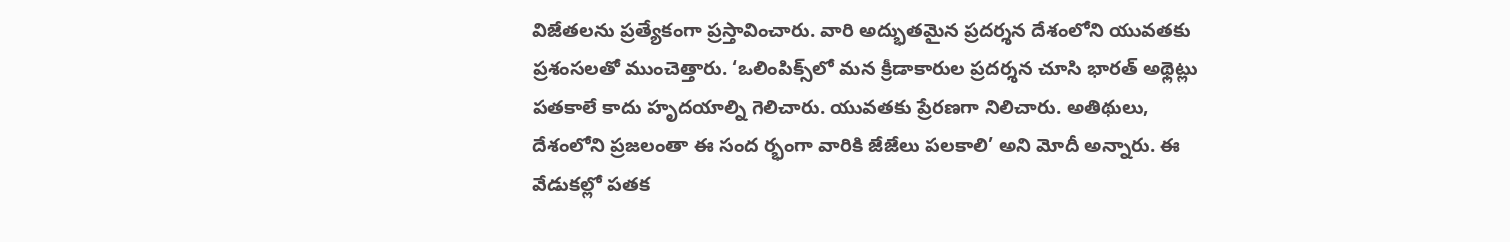విజేతలను ప్రత్యేకంగా ప్రస్తావించారు. వారి అద్భుతమైన ప్రదర్శన దేశంలోని యువతకు ప్రశంసలతో ముంచెత్తారు. ‘ఒలింపిక్స్‌లో మన క్రీడాకారుల ప్రదర్శన చూసి భారత్‌ అథ్లెట్లు పతకాలే కాదు హృదయాల్ని గెలిచారు. యువతకు ప్రేరణగా నిలిచారు. అతిథులు, దేశంలోని ప్రజలంతా ఈ సంద ర్భంగా వారికి జేజేలు పలకాలి’ అని మోదీ అన్నారు. ఈ వేడుకల్లో పతక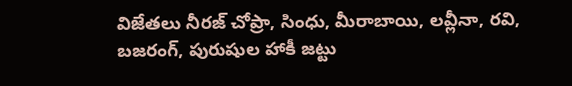విజేతలు నీరజ్‌ చోప్రా, సింధు, మీరాబాయి, లవ్లీనా, రవి, బజరంగ్, పురుషుల హాకీ జట్టు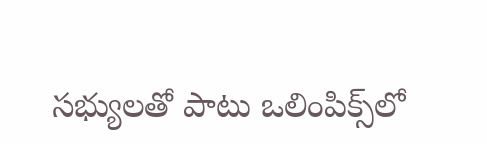సభ్యులతో పాటు ఒలింపిక్స్‌లో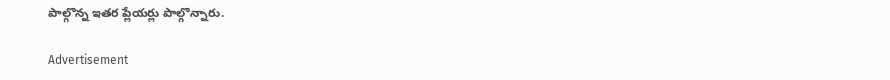పాల్గొన్న ఇతర ప్లేయర్లు పాల్గొన్నారు.

Advertisement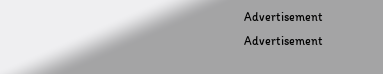Advertisement
Advertisement